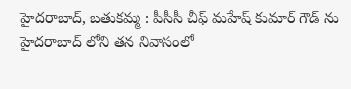హైదరాబాద్, బతుకమ్మ : పీసీసీ చీఫ్ మహేష్ కుమార్ గౌడ్ ను హైదరాబాద్ లోని తన నివాసంలో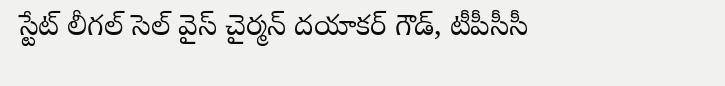స్టేట్ లీగల్ సెల్ వైస్ చైర్మన్ దయాకర్ గౌడ్, టీపీసీసీ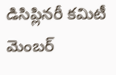డిసిప్లినరీ కమిటీ మెంబర్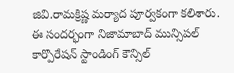జివి.రామక్రిష్ణ మర్యాద పూర్వకంగా కలిశారు. ఈ సందర్భంగా నిజామాబాద్ మున్సిపల్ కార్పొరేషన్ స్టాండింగ్ కౌన్సిల్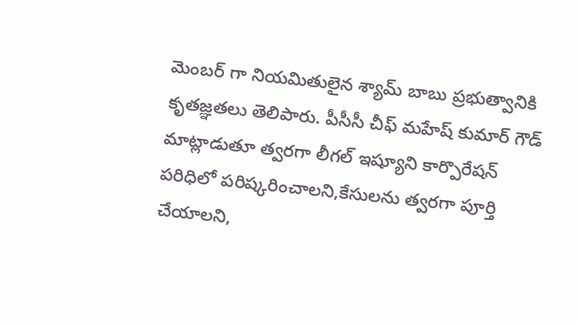మెంబర్ గా నియమితులైన శ్యామ్ బాబు ప్రభుత్వానికి కృతజ్ఞతలు తెలిపారు. పీసీసీ చీఫ్ మహేష్ కుమార్ గౌడ్ మాట్లాడుతూ త్వరగా లీగల్ ఇష్యూని కార్పొరేషన్ పరిధిలో పరిష్కరించాలని,కేసులను త్వరగా పూర్తి చేయాలని,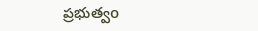ప్రభుత్వo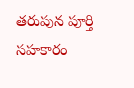తరుపున పూర్తి సహకారం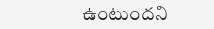ఉంటుందని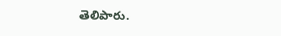తెలిపారు.